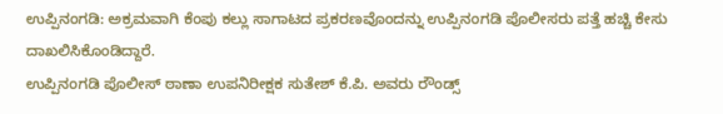ಉಪ್ಪಿನಂಗಡಿ: ಅಕ್ರಮವಾಗಿ ಕೆಂಪು ಕಲ್ಲು ಸಾಗಾಟದ ಪ್ರಕರಣವೊಂದನ್ನು ಉಪ್ಪಿನಂಗಡಿ ಪೊಲೀಸರು ಪತ್ತೆ ಹಚ್ಚಿ ಕೇಸು ದಾಖಲಿಸಿಕೊಂಡಿದ್ದಾರೆ.
ಉಪ್ಪಿನಂಗಡಿ ಪೊಲೀಸ್ ಠಾಣಾ ಉಪನಿರೀಕ್ಷಕ ಸುತೇಶ್ ಕೆ.ಪಿ. ಅವರು ರೌಂಡ್ಸ್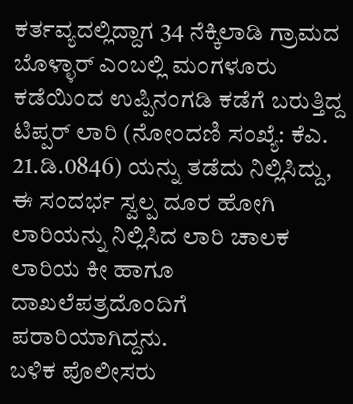ಕರ್ತವ್ಯದಲ್ಲಿದ್ದಾಗ 34 ನೆಕ್ಕಿಲಾಡಿ ಗ್ರಾಮದ ಬೊಳ್ಳಾರ್ ಎಂಬಲ್ಲಿ ಮಂಗಳೂರು ಕಡೆಯಿಂದ ಉಪ್ಪಿನಂಗಡಿ ಕಡೆಗೆ ಬರುತ್ತಿದ್ದ ಟಿಪ್ಪರ್ ಲಾರಿ (ನೋಂದಣಿ ಸಂಖ್ಯೆ: ಕೆಎ. 21.ಡಿ.0846) ಯನ್ನು ತಡೆದು ನಿಲ್ಲಿಸಿದ್ದು, ಈ ಸಂದರ್ಭ ಸ್ವಲ್ಪ ದೂರ ಹೋಗಿ ಲಾರಿಯನ್ನು ನಿಲ್ಲಿಸಿದ ಲಾರಿ ಚಾಲಕ ಲಾರಿಯ ಕೀ ಹಾಗೂ ದಾಖಲೆಪತ್ರದೊಂದಿಗೆ ಪರಾರಿಯಾಗಿದ್ದನು.
ಬಳಿಕ ಪೊಲೀಸರು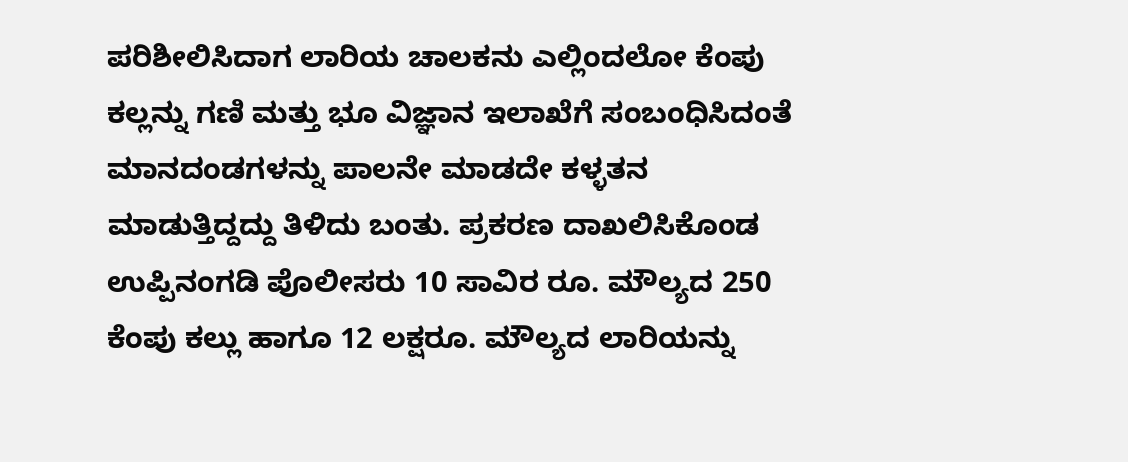ಪರಿಶೀಲಿಸಿದಾಗ ಲಾರಿಯ ಚಾಲಕನು ಎಲ್ಲಿಂದಲೋ ಕೆಂಪು ಕಲ್ಲನ್ನು ಗಣಿ ಮತ್ತು ಭೂ ವಿಜ್ಞಾನ ಇಲಾಖೆಗೆ ಸಂಬಂಧಿಸಿದಂತೆ ಮಾನದಂಡಗಳನ್ನು ಪಾಲನೇ ಮಾಡದೇ ಕಳ್ಳತನ ಮಾಡುತ್ತಿದ್ದದ್ದು ತಿಳಿದು ಬಂತು. ಪ್ರಕರಣ ದಾಖಲಿಸಿಕೊಂಡ ಉಪ್ಪಿನಂಗಡಿ ಪೊಲೀಸರು 10 ಸಾವಿರ ರೂ. ಮೌಲ್ಯದ 250 ಕೆಂಪು ಕಲ್ಲು ಹಾಗೂ 12 ಲಕ್ಷರೂ. ಮೌಲ್ಯದ ಲಾರಿಯನ್ನು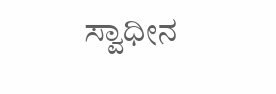ಸ್ವಾಧೀನ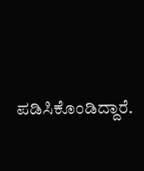ಪಡಿಸಿಕೊಂಡಿದ್ದಾರೆ.